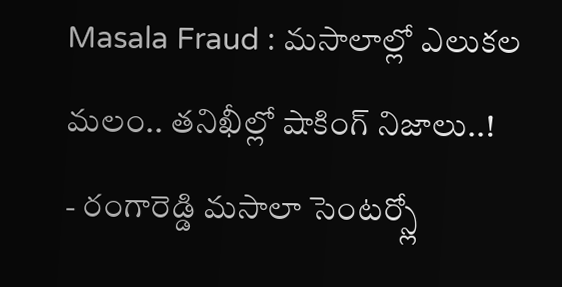Masala Fraud : మసాలాల్లో ఎలుకల మలం.. తనిఖీల్లో షాకింగ్ నిజాలు..!
- రంగారెడ్డి మసాలా సెంటర్స్లో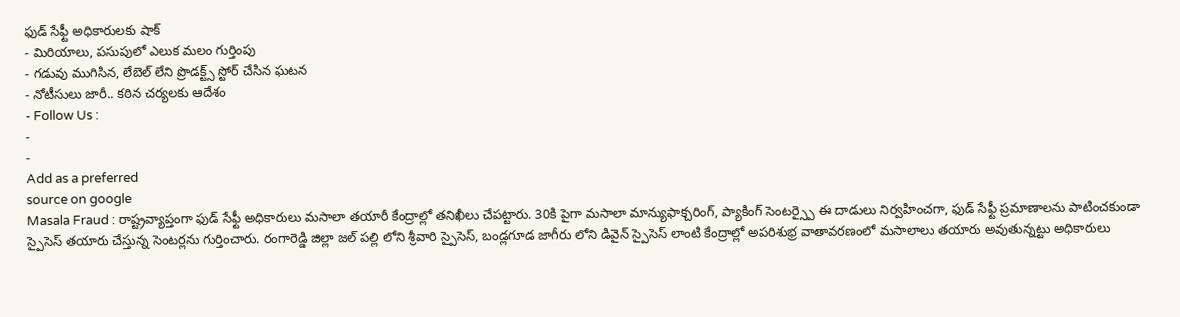ఫుడ్ సేఫ్టీ అధికారులకు షాక్
- మిరియాలు, పసుపులో ఎలుక మలం గుర్తింపు
- గడువు ముగిసిన, లేబెల్ లేని ప్రొడక్ట్స్ స్టోర్ చేసిన ఘటన
- నోటీసులు జారీ.. కఠిన చర్యలకు ఆదేశం
- Follow Us :
-
-
Add as a preferred
source on google
Masala Fraud : రాష్ట్రవ్యాప్తంగా ఫుడ్ సేఫ్టీ అధికారులు మసాలా తయారీ కేంద్రాల్లో తనిఖీలు చేపట్టారు. 30కి పైగా మసాలా మాన్యుఫాక్చరింగ్, ప్యాకింగ్ సెంటర్స్పై ఈ దాడులు నిర్వహించగా, ఫుడ్ సేఫ్టీ ప్రమాణాలను పాటించకుండా స్పైసెస్ తయారు చేస్తున్న సెంటర్లను గుర్తించారు. రంగారెడ్డి జిల్లా జల్ పల్లి లోని శ్రీవారి స్పైసెస్, బండ్లగూడ జాగీరు లోని డివైన్ స్పైసెస్ లాంటి కేంద్రాల్లో అపరిశుభ్ర వాతావరణంలో మసాలాలు తయారు అవుతున్నట్టు అధికారులు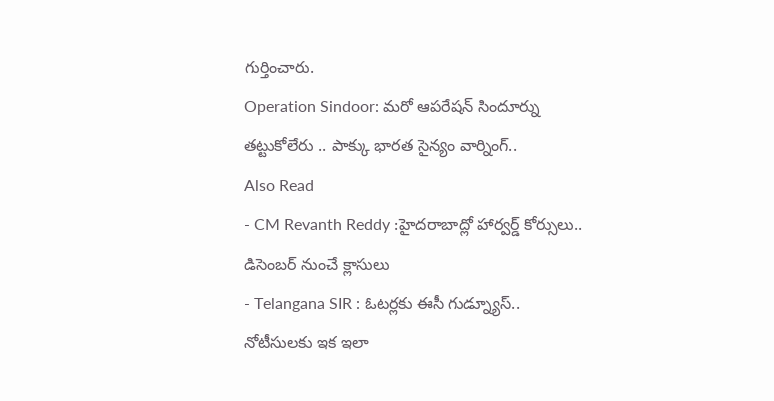గుర్తించారు.
Operation Sindoor: మరో ఆపరేషన్ సిందూర్ను తట్టుకోలేరు .. పాక్కు భారత సైన్యం వార్నింగ్..
Also Read
- CM Revanth Reddy :హైదరాబాద్లో హార్వర్డ్ కోర్సులు.. డిసెంబర్ నుంచే క్లాసులు
- Telangana SIR : ఓటర్లకు ఈసీ గుడ్న్యూస్.. నోటీసులకు ఇక ఇలా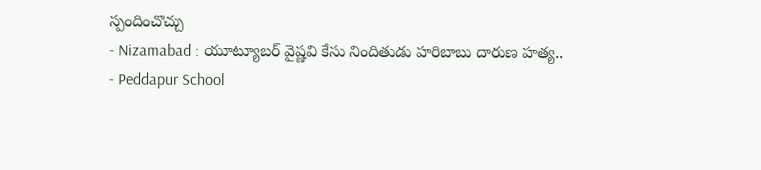స్పందించొచ్చు
- Nizamabad : యూట్యూబర్ వైష్ణవి కేసు నిందితుడు హరిబాబు దారుణ హత్య..
- Peddapur School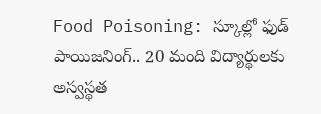Food Poisoning: స్కూల్లో ఫుడ్ పాయిజనింగ్.. 20 మంది విద్యార్థులకు అస్వస్థత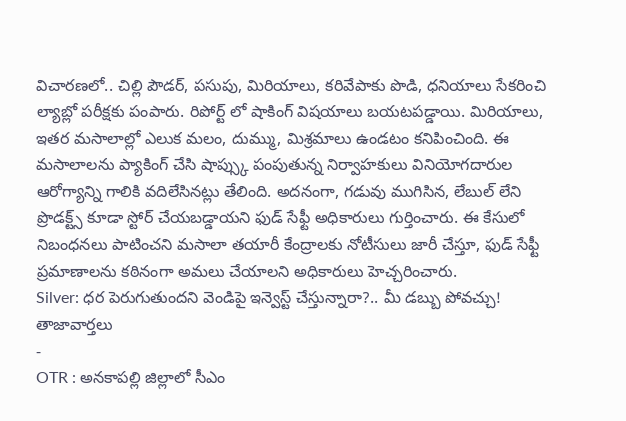విచారణలో.. చిల్లి పౌడర్, పసుపు, మిరియాలు, కరివేపాకు పొడి, ధనియాలు సేకరించి ల్యాబ్లో పరీక్షకు పంపారు. రిపోర్ట్ లో షాకింగ్ విషయాలు బయటపడ్డాయి. మిరియాలు, ఇతర మసాలాల్లో ఎలుక మలం, దుమ్ము, మిశ్రమాలు ఉండటం కనిపించింది. ఈ మసాలాలను ప్యాకింగ్ చేసి షాప్స్కు పంపుతున్న నిర్వాహకులు వినియోగదారుల ఆరోగ్యాన్ని గాలికి వదిలేసినట్లు తేలింది. అదనంగా, గడువు ముగిసిన, లేబుల్ లేని ప్రొడక్ట్స్ కూడా స్టోర్ చేయబడ్డాయని ఫుడ్ సేఫ్టీ అధికారులు గుర్తించారు. ఈ కేసులో నిబంధనలు పాటించని మసాలా తయారీ కేంద్రాలకు నోటీసులు జారీ చేస్తూ, ఫుడ్ సేఫ్టీ ప్రమాణాలను కఠినంగా అమలు చేయాలని అధికారులు హెచ్చరించారు.
Silver: ధర పెరుగుతుందని వెండిపై ఇన్వెస్ట్ చేస్తున్నారా?.. మీ డబ్బు పోవచ్చు!
తాజావార్తలు
-
OTR : అనకాపల్లి జిల్లాలో సీఎం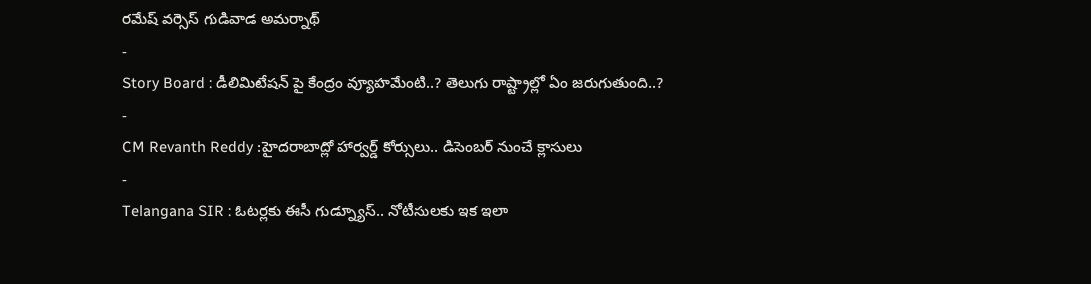రమేష్ వర్సెస్ గుడివాడ అమర్నాథ్
-
Story Board : డీలిమిటేషన్ పై కేంద్రం వ్యూహమేంటి..? తెలుగు రాష్ట్రాల్లో ఏం జరుగుతుంది..?
-
CM Revanth Reddy :హైదరాబాద్లో హార్వర్డ్ కోర్సులు.. డిసెంబర్ నుంచే క్లాసులు
-
Telangana SIR : ఓటర్లకు ఈసీ గుడ్న్యూస్.. నోటీసులకు ఇక ఇలా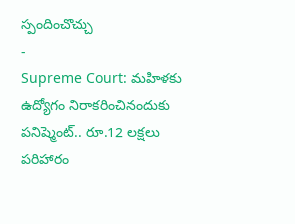స్పందించొచ్చు
-
Supreme Court: మహిళకు ఉద్యోగం నిరాకరించినందుకు పనిష్మెంట్.. రూ.12 లక్షలు పరిహారం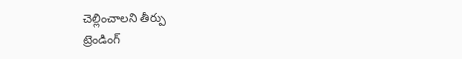చెల్లించాలని తీర్పు
ట్రెండింగ్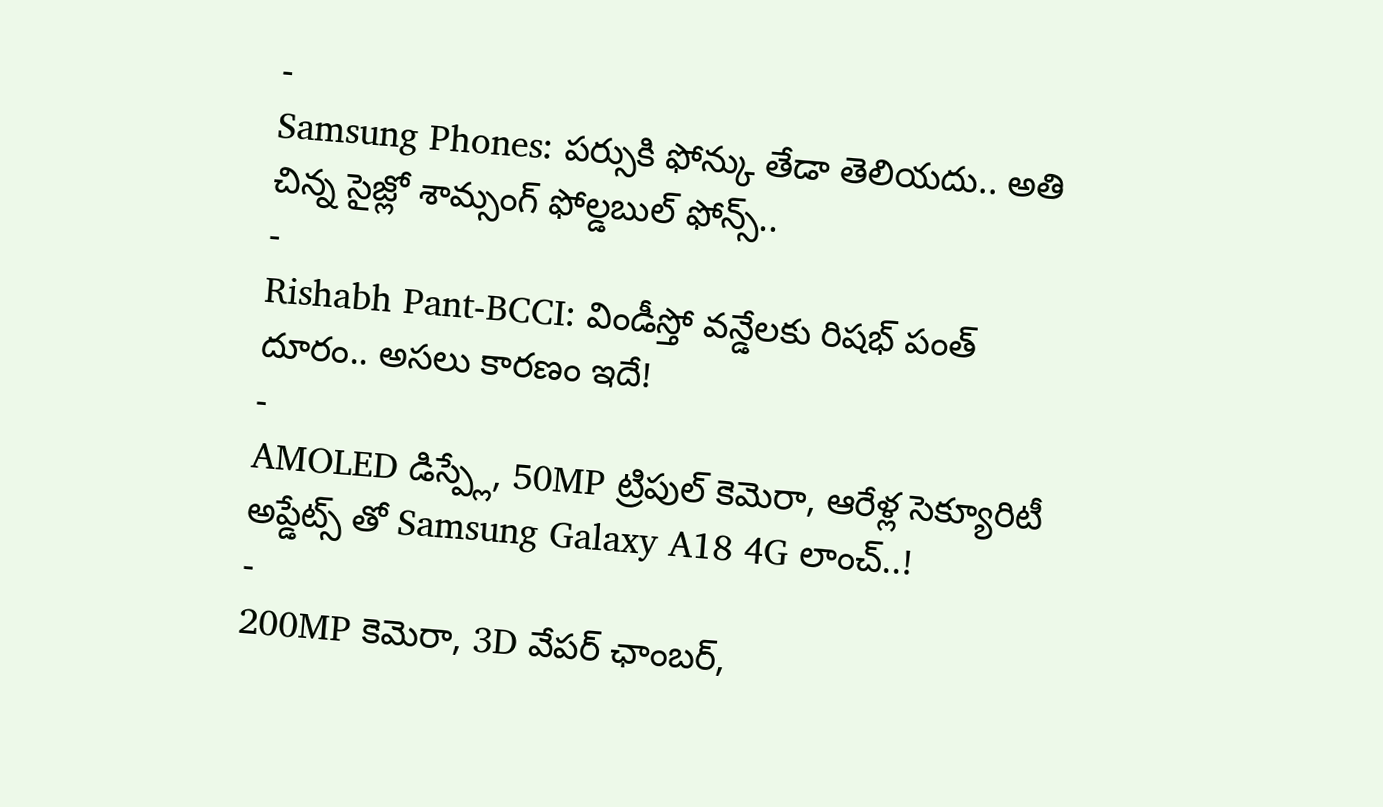-
Samsung Phones: పర్సుకి ఫోన్కు తేడా తెలియదు.. అతి చిన్న సైజ్లో శామ్సంగ్ ఫోల్డబుల్ ఫోన్స్..
-
Rishabh Pant-BCCI: విండీస్తో వన్డేలకు రిషభ్ పంత్ దూరం.. అసలు కారణం ఇదే!
-
AMOLED డిస్ప్లే, 50MP ట్రిపుల్ కెమెరా, ఆరేళ్ల సెక్యూరిటీ అప్డేట్స్ తో Samsung Galaxy A18 4G లాంచ్..!
-
200MP కెమెరా, 3D వేపర్ ఛాంబర్,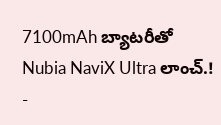7100mAh బ్యాటరీతో Nubia NaviX Ultra లాంచ్.!
-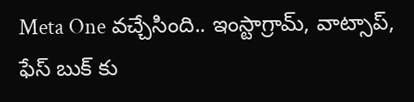Meta One వచ్చేసింది.. ఇంస్టాగ్రామ్, వాట్సాప్, ఫేస్ బుక్ కు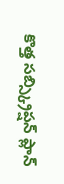కొత్త సబ్స్క్రిప్షన్ ప్లాన్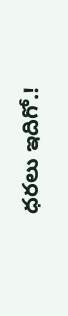ధరలు ఇదిగో.!